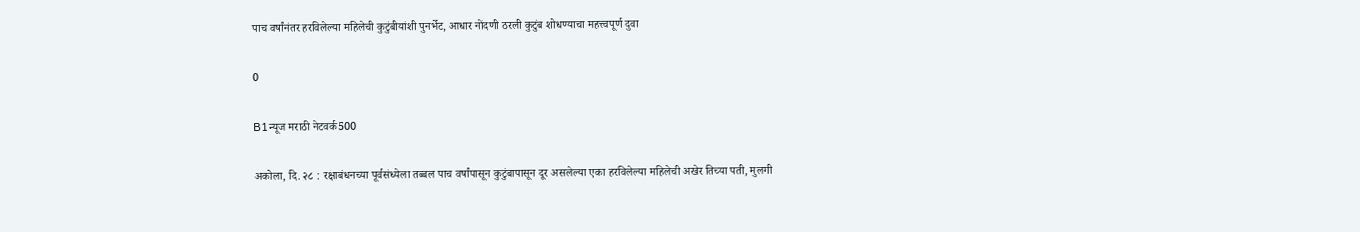पाच वर्षांनंतर हरविलेल्या महिलेची कुटुंबीयांशी पुनर्भेट, आधार नोंदणी ठरली कुटुंब शोधण्याचा महत्त्वपूर्ण दुवा

0

B1न्यूज मराठी नेटवर्क500

अकोला, दि. २८ : रक्षाबंधनच्या पूर्वसंध्येला तब्बल पाच वर्षांपासून कुटुंबापासून दूर असलेल्या एका हरविलेल्या महिलेची अखेर तिच्या पती, मुलगी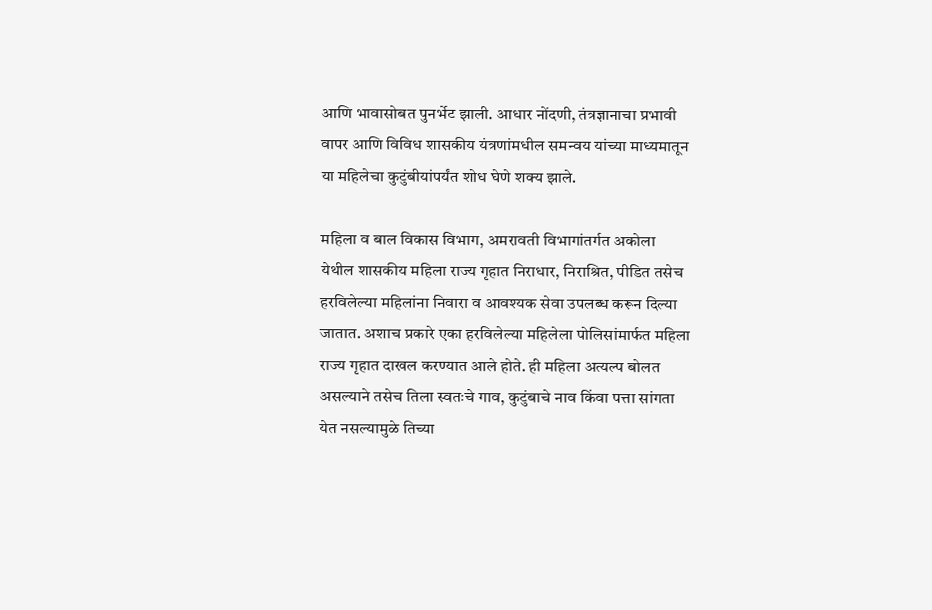आणि भावासोबत पुनर्भेट झाली. आधार नोंदणी, तंत्रज्ञानाचा प्रभावी वापर आणि विविध शासकीय यंत्रणांमधील समन्वय यांच्या माध्यमातून या महिलेचा कुटुंबीयांपर्यंत शोध घेणे शक्य झाले.

महिला व बाल विकास विभाग, अमरावती विभागांतर्गत अकोला येथील शासकीय महिला राज्य गृहात निराधार, निराश्रित, पीडित तसेच हरविलेल्या महिलांना निवारा व आवश्यक सेवा उपलब्ध करून दिल्या जातात. अशाच प्रकारे एका हरविलेल्या महिलेला पोलिसांमार्फत महिला राज्य गृहात दाखल करण्यात आले होते. ही महिला अत्यल्प बोलत असल्याने तसेच तिला स्वतःचे गाव, कुटुंबाचे नाव किंवा पत्ता सांगता येत नसल्यामुळे तिच्या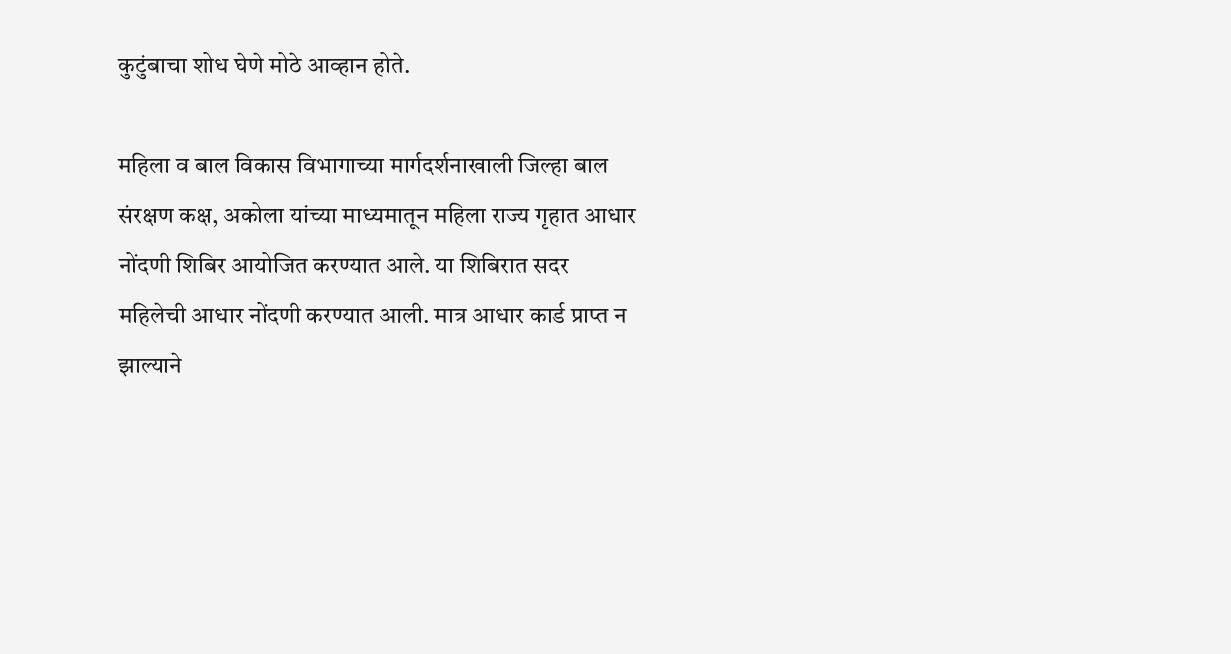कुटुंबाचा शोध घेणे मोठे आव्हान होते.

महिला व बाल विकास विभागाच्या मार्गदर्शनाखाली जिल्हा बाल संरक्षण कक्ष, अकोला यांच्या माध्यमातून महिला राज्य गृहात आधार नोंदणी शिबिर आयोजित करण्यात आले. या शिबिरात सदर महिलेची आधार नोंदणी करण्यात आली. मात्र आधार कार्ड प्राप्त न झाल्याने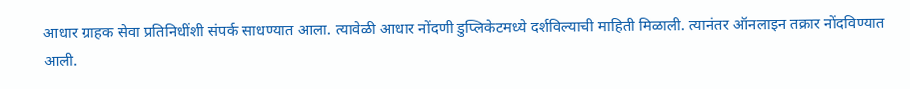आधार ग्राहक सेवा प्रतिनिधींशी संपर्क साधण्यात आला. त्यावेळी आधार नोंदणी डुप्लिकेटमध्ये दर्शविल्याची माहिती मिळाली. त्यानंतर ऑनलाइन तक्रार नोंदविण्यात आली.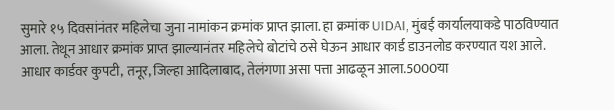सुमारे १५ दिवसांनंतर महिलेचा जुना नामांकन क्रमांक प्राप्त झाला. हा क्रमांक UIDAI, मुंबई कार्यालयाकडे पाठविण्यात आला. तेथून आधार क्रमांक प्राप्त झाल्यानंतर महिलेचे बोटांचे ठसे घेऊन आधार कार्ड डाउनलोड करण्यात यश आले. आधार कार्डवर कुपटी, तनूर, जिल्हा आदिलाबाद, तेलंगणा असा पत्ता आढळून आला.5000या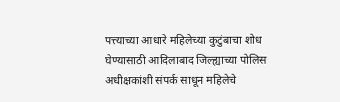पत्त्याच्या आधारे महिलेच्या कुटुंबाचा शोध घेण्यासाठी आदिलाबाद जिल्ह्याच्या पोलिस अधीक्षकांशी संपर्क साधून महिलेचे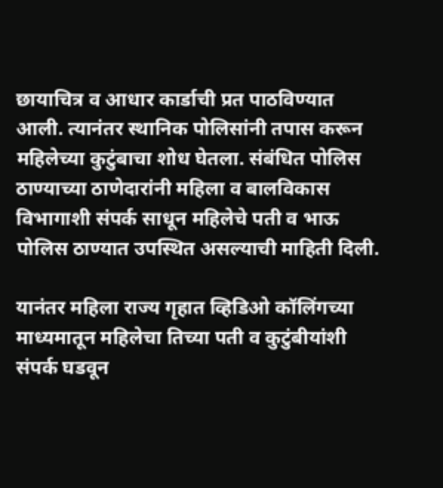छायाचित्र व आधार कार्डाची प्रत पाठविण्यात आली. त्यानंतर स्थानिक पोलिसांनी तपास करून महिलेच्या कुटुंबाचा शोध घेतला. संबंधित पोलिस ठाण्याच्या ठाणेदारांनी महिला व बालविकास विभागाशी संपर्क साधून महिलेचे पती व भाऊ पोलिस ठाण्यात उपस्थित असल्याची माहिती दिली.

यानंतर महिला राज्य गृहात व्हिडिओ कॉलिंगच्या माध्यमातून महिलेचा तिच्या पती व कुटुंबीयांशी संपर्क घडवून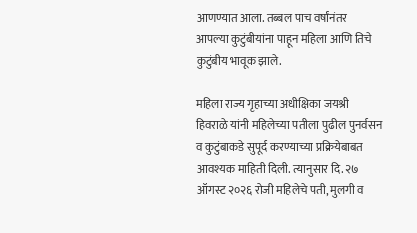आणण्यात आला. तब्बल पाच वर्षांनंतर आपल्या कुटुंबीयांना पाहून महिला आणि तिचे कुटुंबीय भावूक झाले.

महिला राज्य गृहाच्या अधीक्षिका जयश्री हिवराळे यांनी महिलेच्या पतीला पुढील पुनर्वसन व कुटुंबाकडे सुपूर्द करण्याच्या प्रक्रियेबाबत आवश्यक माहिती दिली. त्यानुसार दि. २७ ऑगस्ट २०२६ रोजी महिलेचे पती, मुलगी व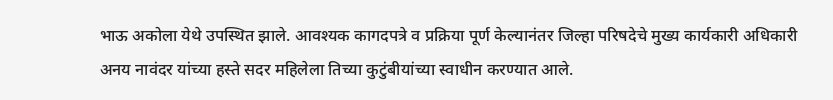भाऊ अकोला येथे उपस्थित झाले. आवश्यक कागदपत्रे व प्रक्रिया पूर्ण केल्यानंतर जिल्हा परिषदेचे मुख्य कार्यकारी अधिकारी अनय नावंदर यांच्या हस्ते सदर महिलेला तिच्या कुटुंबीयांच्या स्वाधीन करण्यात आले.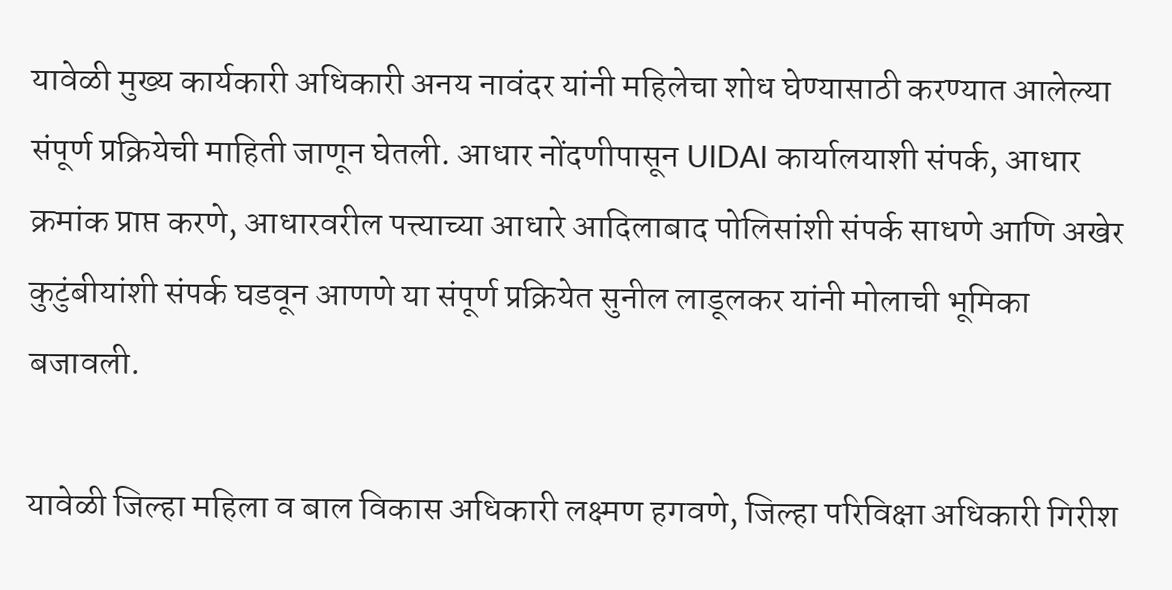यावेळी मुख्य कार्यकारी अधिकारी अनय नावंदर यांनी महिलेचा शोध घेण्यासाठी करण्यात आलेल्या संपूर्ण प्रक्रियेची माहिती जाणून घेतली. आधार नोंदणीपासून UIDAI कार्यालयाशी संपर्क, आधार क्रमांक प्राप्त करणे, आधारवरील पत्त्याच्या आधारे आदिलाबाद पोलिसांशी संपर्क साधणे आणि अखेर कुटुंबीयांशी संपर्क घडवून आणणे या संपूर्ण प्रक्रियेत सुनील लाडूलकर यांनी मोलाची भूमिका बजावली.

यावेळी जिल्हा महिला व बाल विकास अधिकारी लक्ष्मण हगवणे, जिल्हा परिविक्षा अधिकारी गिरीश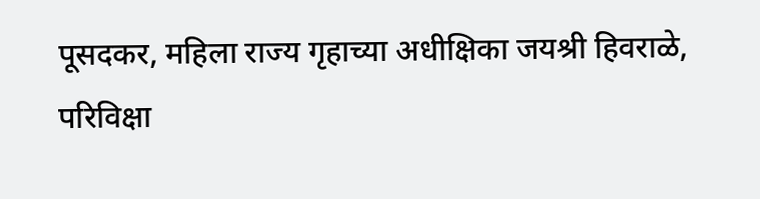पूसदकर, महिला राज्य गृहाच्या अधीक्षिका जयश्री हिवराळे, परिविक्षा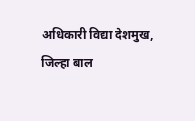अधिकारी विद्या देशमुख, जिल्हा बाल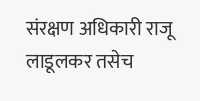संरक्षण अधिकारी राजू लाडूलकर तसेच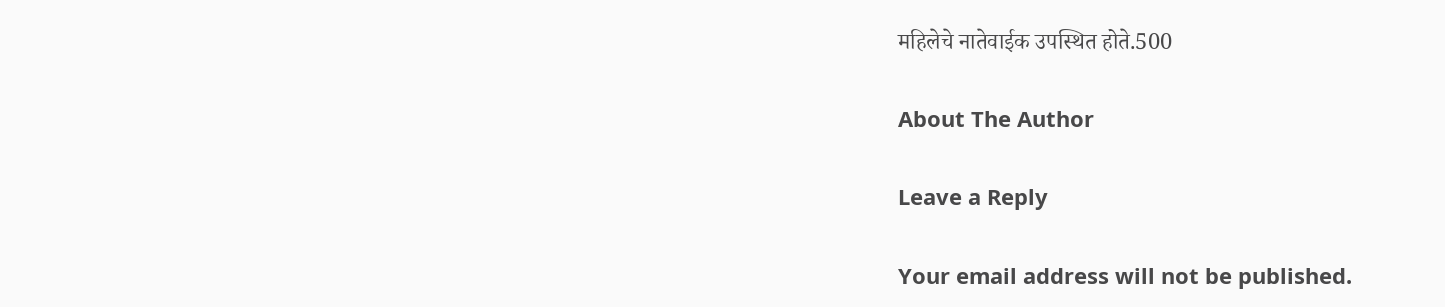महिलेचे नातेवाईक उपस्थित होते.500

About The Author

Leave a Reply

Your email address will not be published.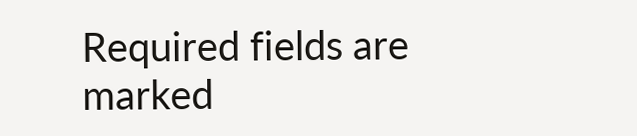Required fields are marked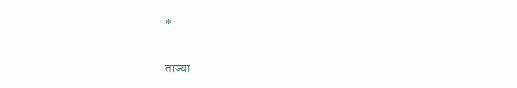*

ताज्या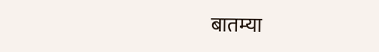बातम्या